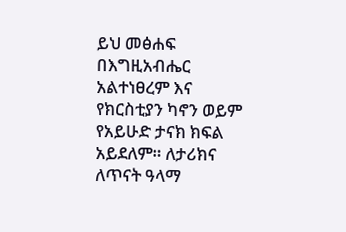ይህ መፅሐፍ በእግዚአብሔር አልተነፀረም እና የክርስቲያን ካኖን ወይም የአይሁድ ታናክ ክፍል አይደለም። ለታሪክና ለጥናት ዓላማ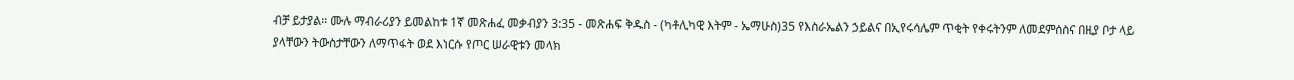ብቻ ይታያል። ሙሉ ማብራሪያን ይመልከቱ 1ኛ መጽሐፈ መቃብያን 3:35 - መጽሐፍ ቅዱስ - (ካቶሊካዊ እትም - ኤማሁስ)35 የእስራኤልን ኃይልና በኢየሩሳሌም ጥቂት የቀሩትንም ለመደምሰስና በዚያ ቦታ ላይ ያላቸውን ትውስታቸውን ለማጥፋት ወደ እነርሱ የጦር ሠራዊቱን መላክ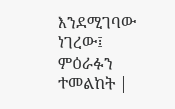እንደሚገባው ነገረው፤ ምዕራፉን ተመልከት |